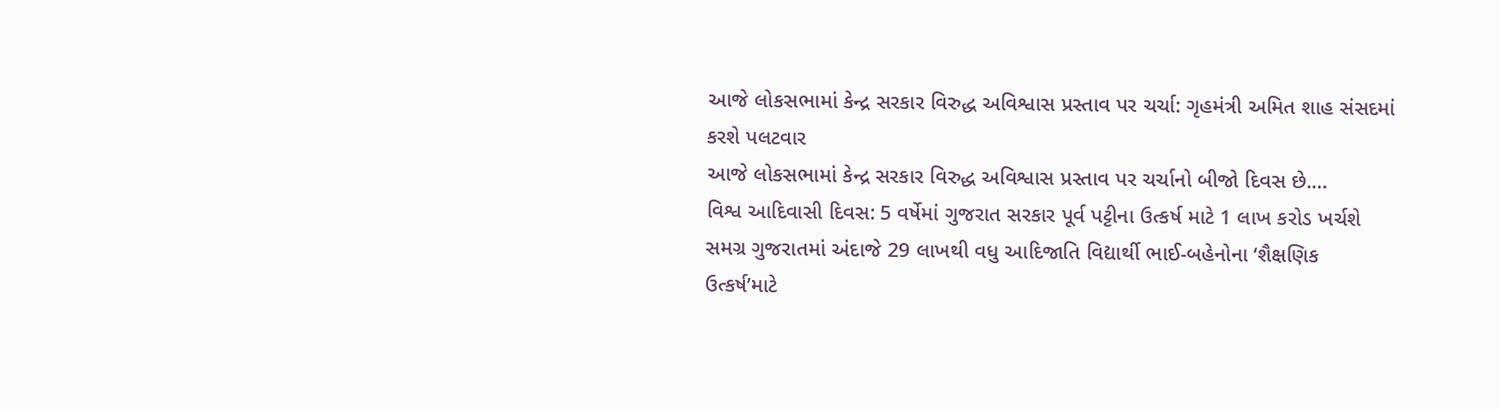આજે લોકસભામાં કેન્દ્ર સરકાર વિરુદ્ધ અવિશ્વાસ પ્રસ્તાવ પર ચર્ચા: ગૃહમંત્રી અમિત શાહ સંસદમાં કરશે પલટવાર
આજે લોકસભામાં કેન્દ્ર સરકાર વિરુદ્ધ અવિશ્વાસ પ્રસ્તાવ પર ચર્ચાનો બીજો દિવસ છે.…
વિશ્વ આદિવાસી દિવસ: 5 વર્ષેમાં ગુજરાત સરકાર પૂર્વ પટ્ટીના ઉત્કર્ષ માટે 1 લાખ કરોડ ખર્ચશે
સમગ્ર ગુજરાતમાં અંદાજે 29 લાખથી વધુ આદિજાતિ વિદ્યાર્થી ભાઈ-બહેનોના ‘શૈક્ષણિક ઉત્કર્ષ’માટે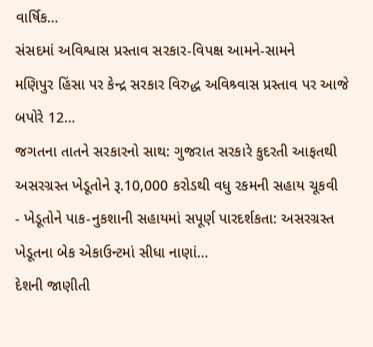વાર્ષિક…
સંસદમાં અવિશ્વાસ પ્રસ્તાવ સરકાર-વિપક્ષ આમને-સામને
મણિપુર હિંસા પર કેન્દ્ર સરકાર વિરુદ્ધ અવિશ્ર્વાસ પ્રસ્તાવ પર આજે બપોરે 12…
જગતના તાતને સરકારનો સાથ: ગુજરાત સરકારે કુદરતી આફતથી અસરગ્રસ્ત ખેડૂતોને રૂ.10,000 કરોડથી વધુ રકમની સહાય ચૂકવી
- ખેડૂતોને પાક-નુકશાની સહાયમાં સપૂર્ણ પારદર્શકતા: અસરગ્રસ્ત ખેડૂતના બેક એકાઉન્ટમાં સીધા નાણાં…
દેશની જાણીતી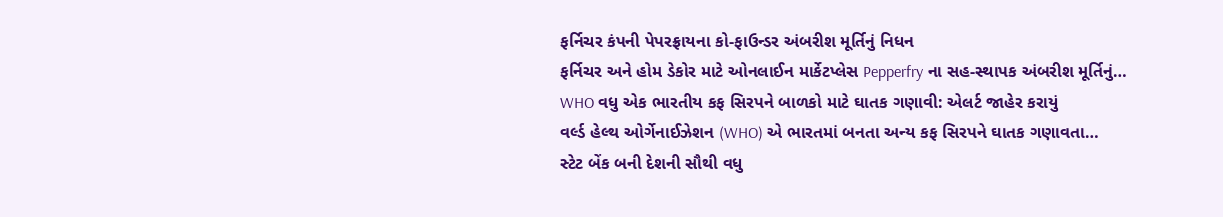ફર્નિચર કંપની પેપરફ્રાયના કો-ફાઉન્ડર અંબરીશ મૂર્તિનું નિધન
ફર્નિચર અને હોમ ડેકોર માટે ઓનલાઈન માર્કેટપ્લેસ Pepperfry ના સહ-સ્થાપક અંબરીશ મૂર્તિનું…
WHO વધુ એક ભારતીય કફ સિરપને બાળકો માટે ઘાતક ગણાવી: એલર્ટ જાહેર કરાયું
વર્લ્ડ હેલ્થ ઓર્ગેનાઈઝેશન (WHO) એ ભારતમાં બનતા અન્ય કફ સિરપને ઘાતક ગણાવતા…
સ્ટેટ બેંક બની દેશની સૌથી વધુ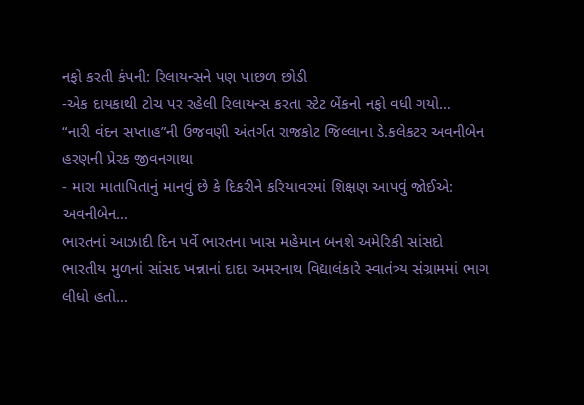નફો કરતી કંપની: રિલાયન્સને પણ પાછળ છોડી
-એક દાયકાથી ટોચ પર રહેલી રિલાયન્સ કરતા સ્ટેટ બેંકનો નફો વધી ગયો…
“નારી વંદન સપ્તાહ”ની ઉજવણી અંતર્ગત રાજકોટ જિલ્લાના ડે.કલેકટર અવનીબેન હરણની પ્રેરક જીવનગાથા
- મારા માતાપિતાનું માનવું છે કે દિકરીને કરિયાવરમાં શિક્ષણ આપવું જોઈએ: અવનીબેન…
ભારતનાં આઝાદી દિન પર્વે ભારતના ખાસ મહેમાન બનશે અમેરિકી સાંસદો
ભારતીય મુળનાં સાંસદ ખન્નાનાં દાદા અમરનાથ વિદ્યાલંકારે સ્વાતંત્ર્ય સંગ્રામમાં ભાગ લીધો હતો…